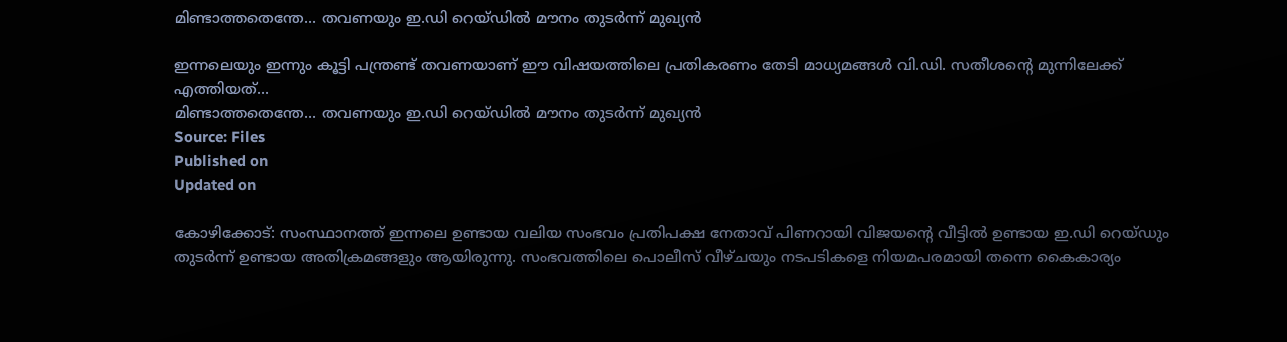മിണ്ടാത്തതെന്തേ... തവണയും ഇ.ഡി റെയ്ഡിൽ മൗനം തുടർന്ന് മുഖ്യൻ

ഇന്നലെയും ഇന്നും കൂട്ടി പന്ത്രണ്ട് തവണയാണ് ഈ വിഷയത്തിലെ പ്രതികരണം തേടി മാധ്യമങ്ങൾ വി.ഡി. സതീശൻ്റെ മുന്നിലേക്ക് എത്തിയത്...
മിണ്ടാത്തതെന്തേ... തവണയും ഇ.ഡി റെയ്ഡിൽ മൗനം തുടർന്ന് മുഖ്യൻ
Source: Files
Published on
Updated on

കോഴിക്കോട്: സംസ്ഥാനത്ത് ഇന്നലെ ഉണ്ടായ വലിയ സംഭവം പ്രതിപക്ഷ നേതാവ് പിണറായി വിജയൻ്റെ വീട്ടിൽ ഉണ്ടായ ഇ.ഡി റെയ്ഡും തുടർന്ന് ഉണ്ടായ അതിക്രമങ്ങളും ആയിരുന്നു. സംഭവത്തിലെ പൊലീസ് വീഴ്ചയും നടപടികളെ നിയമപരമായി തന്നെ കൈകാര്യം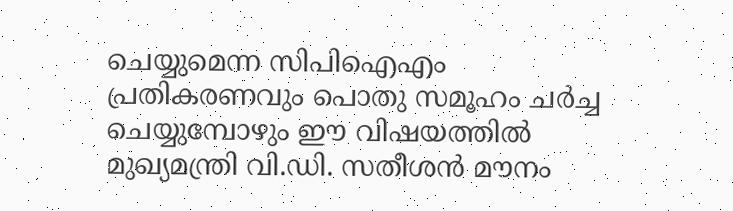ചെയ്യുമെന്ന സിപിഐഎം പ്രതികരണവും പൊതു സമൂഹം ചർച്ച ചെയ്യുമ്പോഴും ഈ വിഷയത്തിൽ മുഖ്യമന്ത്രി വി.ഡി. സതീശൻ മൗനം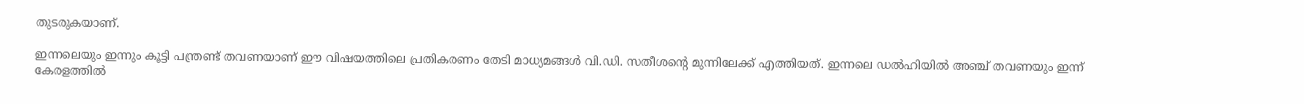തുടരുകയാണ്.

ഇന്നലെയും ഇന്നും കൂട്ടി പന്ത്രണ്ട് തവണയാണ് ഈ വിഷയത്തിലെ പ്രതികരണം തേടി മാധ്യമങ്ങൾ വി.ഡി. സതീശൻ്റെ മുന്നിലേക്ക് എത്തിയത്. ഇന്നലെ ഡൽഹിയിൽ അഞ്ച് തവണയും ഇന്ന് കേരളത്തിൽ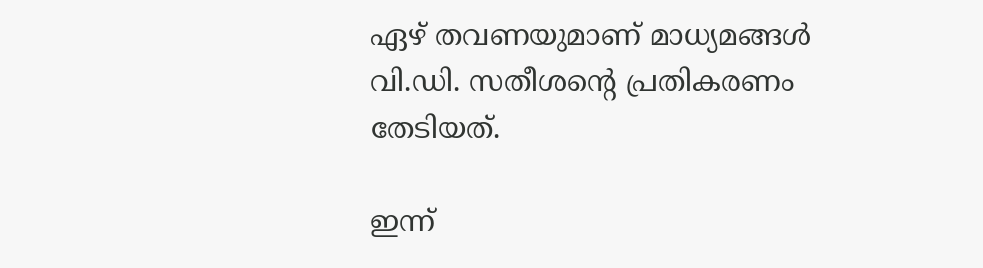ഏഴ് തവണയുമാണ് മാധ്യമങ്ങൾ വി.ഡി. സതീശൻ്റെ പ്രതികരണം തേടിയത്.

ഇന്ന്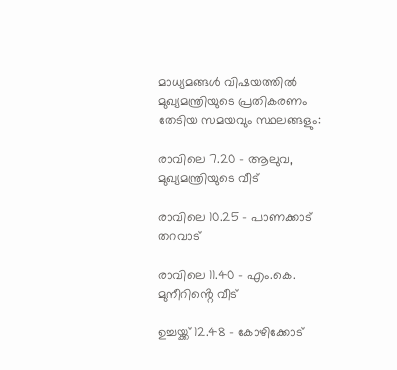മാധ്യമങ്ങൾ വിഷയത്തിൽ മുഖ്യമന്ത്രിയുടെ പ്രതികരണം തേടിയ സമയവും സ്ഥലങ്ങളും:

രാവിലെ 7.20 - ആലുവ, മുഖ്യമന്ത്രിയുടെ വീട്

രാവിലെ 10.25 - പാണക്കാട് തറവാട്

രാവിലെ 11.40 - എം.കെ. മുനീറിൻ്റെ വീട്

ഉച്ചയ്ക്ക് 12.48 - കോഴിക്കോട്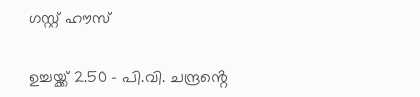ഗസ്റ്റ് ഹൗസ്

ഉച്ചയ്ക്ക് 2.50 - പി.വി. ചന്ദ്രൻ്റെ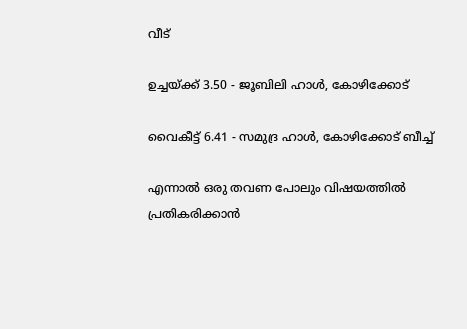വീട്

ഉച്ചയ്ക്ക് 3.50 - ജൂബിലി ഹാൾ, കോഴിക്കോട്

വൈകീട്ട് 6.41 - സമുദ്ര ഹാൾ, കോഴിക്കോട് ബീച്ച്

എന്നാൽ ഒരു തവണ പോലും വിഷയത്തിൽ പ്രതികരിക്കാൻ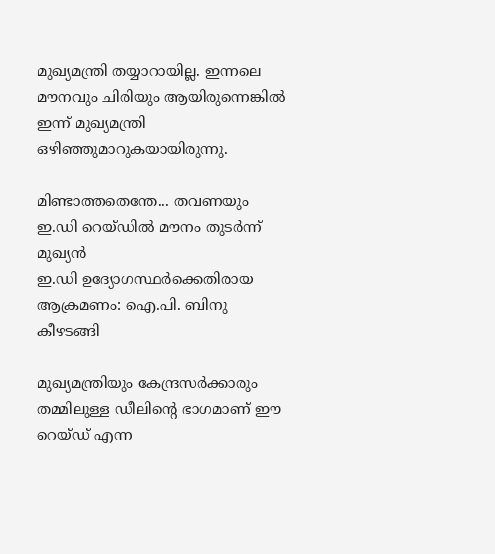മുഖ്യമന്ത്രി തയ്യാറായില്ല. ഇന്നലെ മൗനവും ചിരിയും ആയിരുന്നെങ്കിൽ ഇന്ന് മുഖ്യമന്ത്രി ഒഴിഞ്ഞുമാറുകയായിരുന്നു.

മിണ്ടാത്തതെന്തേ... തവണയും ഇ.ഡി റെയ്ഡിൽ മൗനം തുടർന്ന് മുഖ്യൻ
ഇ.ഡി ഉദ്യോഗസ്ഥർക്കെതിരായ ആക്രമണം: ഐ.പി. ബിനു കീഴടങ്ങി

മുഖ്യമന്ത്രിയും കേന്ദ്രസർക്കാരും തമ്മിലുള്ള ഡീലിൻ്റെ ഭാഗമാണ് ഈ റെയ്ഡ് എന്ന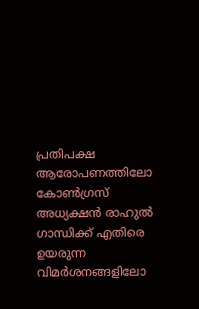പ്രതിപക്ഷ ആരോപണത്തിലോ കോൺഗ്രസ് അധ്യക്ഷൻ രാഹുൽ ഗാന്ധിക്ക് എതിരെ ഉയരുന്ന വിമർശനങ്ങളിലോ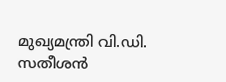മുഖ്യമന്ത്രി വി.ഡി. സതീശൻ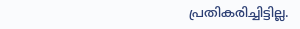പ്രതികരിച്ചിട്ടില്ല.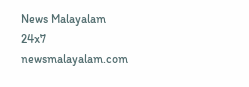News Malayalam 24x7
newsmalayalam.com